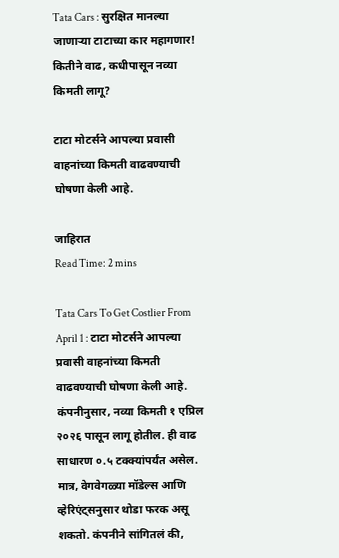Tata Cars : सुरक्षित मानल्या जाणाऱ्या टाटाच्या कार महागणार! कितीने वाढ, कधीपासून नव्या किमती लागू?

टाटा मोटर्सने आपल्या प्रवासी वाहनांच्या किमती वाढवण्याची घोषणा केली आहे.

जाहिरात
Read Time: 2 mins

Tata Cars To Get Costlier From April 1 : टाटा मोटर्सने आपल्या प्रवासी वाहनांच्या किमती वाढवण्याची घोषणा केली आहे. कंपनीनुसार, नव्या किमती १ एप्रिल २०२६ पासून लागू होतील. ही वाढ साधारण ०.५ टक्क्यांपर्यंत असेल. मात्र, वेगवेगळ्या मॉडेल्स आणि व्हेरिएंट्सनुसार थोडा फरक असू शकतो. कंपनीने सांगितलं की,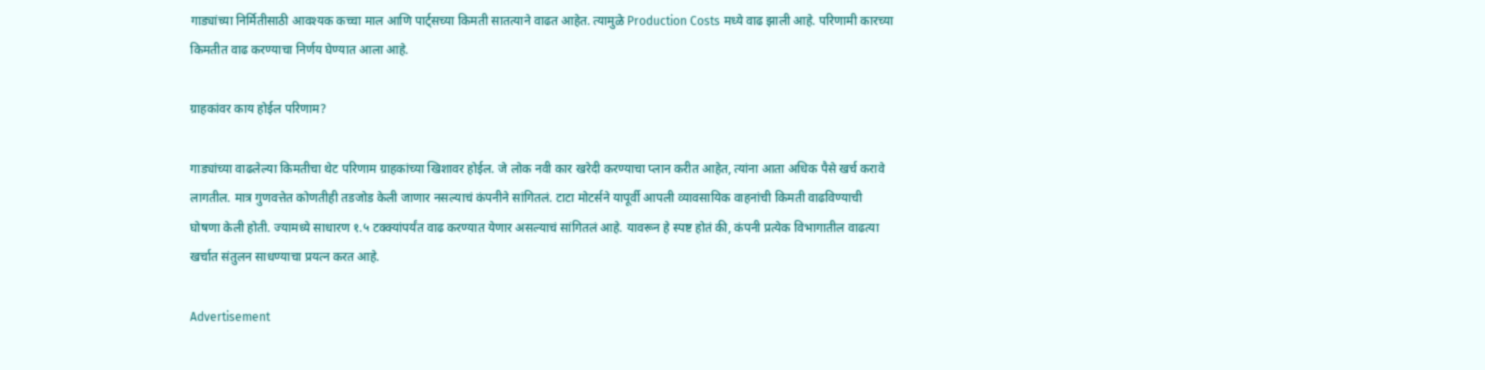गाड्यांच्या निर्मितीसाठी आवश्यक कच्चा माल आणि पार्ट्सच्या किमती सातत्याने वाढत आहेत. त्यामुळे Production Costs मध्ये वाढ झाली आहे. परिणामी कारच्या किमतीत वाढ करण्याचा निर्णय घेण्यात आला आहे.

ग्राहकांवर काय होईल परिणाम?

गाड्यांच्या वाढलेल्या किमतीचा थेट परिणाम ग्राहकांच्या खिशावर होईल. जे लोक नवी कार खरेदी करण्याचा प्लान करीत आहेत, त्यांना आता अधिक पैसे खर्च करावे लागतील. मात्र गुणवत्तेत कोणतीही तडजोड केली जाणार नसल्याचं कंपनीने सांगितलं. टाटा मोटर्सने यापूर्वी आपली व्यावसायिक वाहनांची किमती वाढविण्याची घोषणा केली होती. ज्यामध्ये साधारण १.५ टक्क्यांपर्यंत वाढ करण्यात येणार असल्याचं सांगितलं आहे. यावरून हे स्पष्ट होतं की, कंपनी प्रत्येक विभागातील वाढत्या खर्चात संतुलन साधण्याचा प्रयत्न करत आहे.

Advertisement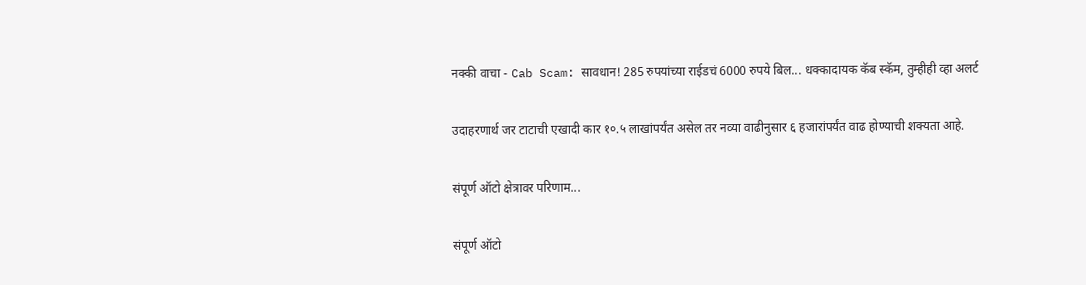नक्की वाचा - Cab Scam: सावधान! 285 रुपयांच्या राईडचं 6000 रुपये बिल... धक्कादायक कॅब स्कॅम, तुम्हीही व्हा अलर्ट

उदाहरणार्थ जर टाटाची एखादी कार १०.५ लाखांपर्यंत असेल तर नव्या वाढीनुसार ६ हजारांपर्यंत वाढ होण्याची शक्यता आहे.

संपूर्ण ऑटो क्षेत्रावर परिणाम...

संपूर्ण ऑटो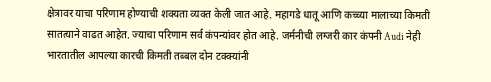क्षेत्रावर याचा परिणाम होण्याची शक्यता व्यक्त केली जात आहे. महागडे धातू आणि कच्च्या मालाच्या किमती सातत्याने वाढत आहेत. ज्याचा परिणाम सर्व कंपन्यांवर होत आहे. जर्मनीची लग्जरी कार कंपनी Audi नेही भारतातील आपल्या कारची किमती तब्बल दोन टक्क्यांनी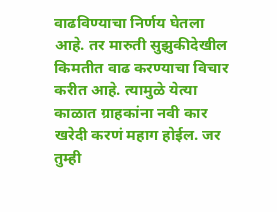वाढविण्याचा निर्णय घेतला आहे. तर मारुती सुझुकीदेखील किमतीत वाढ करण्याचा विचार करीत आहे. त्यामुळे येत्या काळात ग्राहकांना नवी कार खरेदी करणं महाग होईल. जर तुम्ही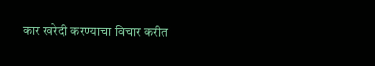कार खरेदी करण्याचा विचार करीत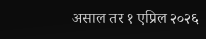असाल तर १ एप्रिल २०२६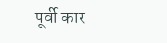पूर्वी कार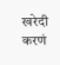खरेदी करणं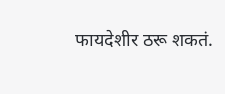फायदेशीर ठरू शकतं.